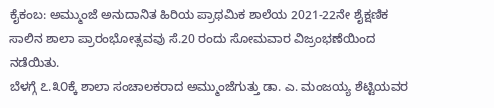ಕೈಕಂಬ: ಅಮ್ಮುಂಜೆ ಅನುದಾನಿತ ಹಿರಿಯ ಪ್ರಾಥಮಿಕ ಶಾಲೆಯ 2021-22ನೇ ಶೈಕ್ಷಣಿಕ ಸಾಲಿನ ಶಾಲಾ ಪ್ರಾರಂಭೋತ್ಸವವು ಸೆ.20 ರಂದು ಸೋಮವಾರ ವಿಜ್ರಂಭಣೆಯಿಂದ ನಡೆಯಿತು.
ಬೆಳಗ್ಗೆ ೭.೩೦ಕ್ಕೆ ಶಾಲಾ ಸಂಚಾಲಕರಾದ ಅಮ್ಮುಂಜೆಗುತ್ತು ಡಾ. ಎ. ಮಂಜಯ್ಯ ಶೆಟ್ಟಿಯವರ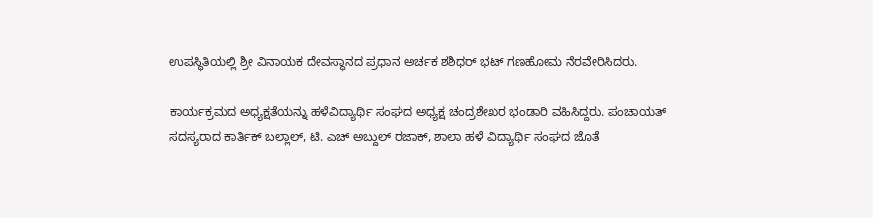ಉಪಸ್ಥಿತಿಯಲ್ಲಿ ಶ್ರೀ ವಿನಾಯಕ ದೇವಸ್ಥಾನದ ಪ್ರಧಾನ ಅರ್ಚಕ ಶಶಿಧರ್ ಭಟ್ ಗಣಹೋಮ ನೆರವೇರಿಸಿದರು.

ಕಾರ್ಯಕ್ರಮದ ಅಧ್ಯಕ್ಷತೆಯನ್ನು ಹಳೆವಿದ್ಯಾರ್ಥಿ ಸಂಘದ ಅಧ್ಯಕ್ಷ ಚಂದ್ರಶೇಖರ ಭಂಡಾರಿ ವಹಿಸಿದ್ದರು. ಪಂಚಾಯತ್ ಸದಸ್ಯರಾದ ಕಾರ್ತಿಕ್ ಬಲ್ಲಾಲ್, ಟಿ. ಎಚ್ ಅಬ್ದುಲ್ ರಜಾಕ್, ಶಾಲಾ ಹಳೆ ವಿದ್ಯಾರ್ಥಿ ಸಂಘದ ಜೊತೆ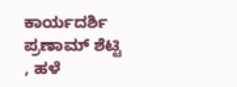ಕಾರ್ಯದರ್ಶಿ ಪ್ರಣಾಮ್ ಶೆಟ್ಟಿ , ಹಳೆ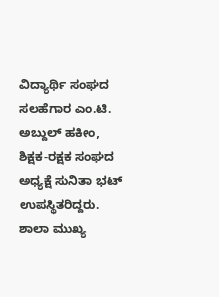ವಿದ್ಯಾರ್ಥಿ ಸಂಘದ ಸಲಹೆಗಾರ ಎಂ.ಟಿ. ಅಬ್ದುಲ್ ಹಕೀಂ, ಶಿಕ್ಷಕ-ರಕ್ಷಕ ಸಂಘದ ಅಧ್ಯಕ್ಷೆ ಸುನಿತಾ ಭಟ್ ಉಪಸ್ಥಿತರಿದ್ದರು.
ಶಾಲಾ ಮುಖ್ಯ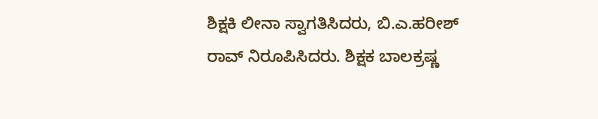ಶಿಕ್ಷಕಿ ಲೀನಾ ಸ್ವಾಗತಿಸಿದರು, ಬಿ.ಎ.ಹರೀಶ್ ರಾವ್ ನಿರೂಪಿಸಿದರು. ಶಿಕ್ಷಕ ಬಾಲಕ್ರಷ್ಣ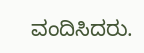ವಂದಿಸಿದರು.